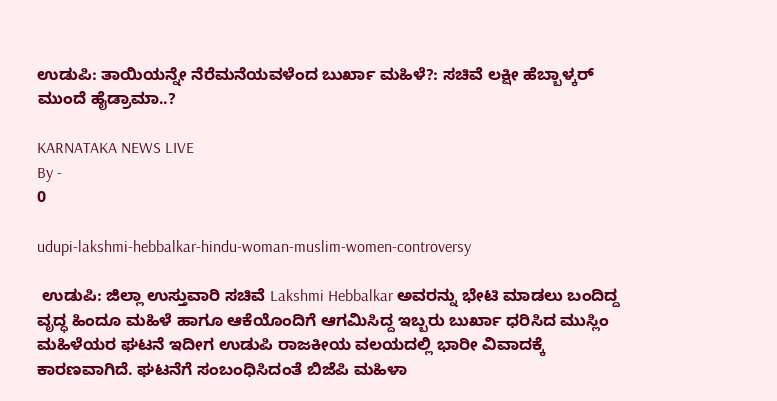ಉಡುಪಿ: ತಾಯಿಯನ್ನೇ ನೆರೆಮನೆಯವಳೆಂದ ಬುರ್ಖಾ ಮಹಿಳೆ?: ಸಚಿವೆ ಲಕ್ಷೀ ಹೆಬ್ಬಾಳ್ಕರ್ ಮುಂದೆ ಹೈಡ್ರಾಮಾ..?

KARNATAKA NEWS LIVE
By -
0

udupi-lakshmi-hebbalkar-hindu-woman-muslim-women-controversy

 ಉಡುಪಿ: ಜಿಲ್ಲಾ ಉಸ್ತುವಾರಿ ಸಚಿವೆ Lakshmi Hebbalkar ಅವರನ್ನು ಭೇಟಿ ಮಾಡಲು ಬಂದಿದ್ದ ವೃದ್ಧ ಹಿಂದೂ ಮಹಿಳೆ ಹಾಗೂ ಆಕೆಯೊಂದಿಗೆ ಆಗಮಿಸಿದ್ದ ಇಬ್ಬರು ಬುರ್ಖಾ ಧರಿಸಿದ ಮುಸ್ಲಿಂ ಮಹಿಳೆಯರ ಘಟನೆ ಇದೀಗ ಉಡುಪಿ ರಾಜಕೀಯ ವಲಯದಲ್ಲಿ ಭಾರೀ ವಿವಾದಕ್ಕೆ ಕಾರಣವಾಗಿದೆ. ಘಟನೆಗೆ ಸಂಬಂಧಿಸಿದಂತೆ ಬಿಜೆಪಿ ಮಹಿಳಾ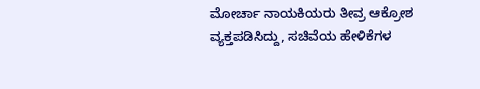ಮೋರ್ಚಾ ನಾಯಕಿಯರು ತೀವ್ರ ಆಕ್ರೋಶ ವ್ಯಕ್ತಪಡಿಸಿದ್ದು, ಸಚಿವೆಯ ಹೇಳಿಕೆಗಳ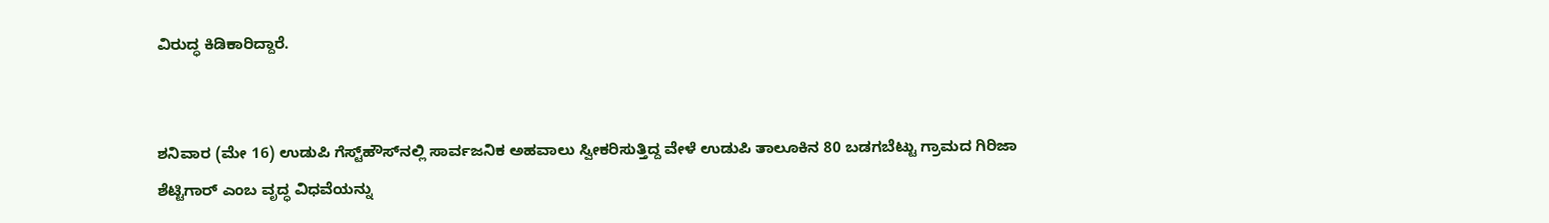ವಿರುದ್ಧ ಕಿಡಿಕಾರಿದ್ದಾರೆ.


ಶನಿವಾರ (ಮೇ 16) ಉಡುಪಿ ಗೆಸ್ಟ್‌ಹೌಸ್‌ನಲ್ಲಿ ಸಾರ್ವಜನಿಕ ಅಹವಾಲು ಸ್ವೀಕರಿಸುತ್ತಿದ್ದ ವೇಳೆ ಉಡುಪಿ ತಾಲೂಕಿನ 80 ಬಡಗಬೆಟ್ಟು ಗ್ರಾಮದ ಗಿರಿಜಾ ಶೆಟ್ಟಿಗಾರ್ ಎಂಬ ವೃದ್ಧ ವಿಧವೆಯನ್ನು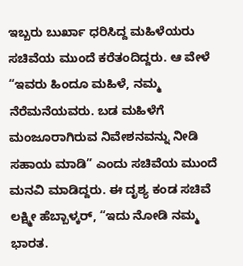ಇಬ್ಬರು ಬುರ್ಖಾ ಧರಿಸಿದ್ದ ಮಹಿಳೆಯರು ಸಚಿವೆಯ ಮುಂದೆ ಕರೆತಂದಿದ್ದರು. ಆ ವೇಳೆ “ಇವರು ಹಿಂದೂ ಮಹಿಳೆ, ನಮ್ಮ ನೆರೆಮನೆಯವರು. ಬಡ ಮಹಿಳೆಗೆ ಮಂಜೂರಾಗಿರುವ ನಿವೇಶನವನ್ನು ನೀಡಿ ಸಹಾಯ ಮಾಡಿ” ಎಂದು ಸಚಿವೆಯ ಮುಂದೆ ಮನವಿ ಮಾಡಿದ್ದರು. ಈ ದೃಶ್ಯ ಕಂಡ ಸಚಿವೆ ಲಕ್ಷ್ಮೀ ಹೆಬ್ಬಾಳ್ಕರ್, “ಇದು ನೋಡಿ ನಮ್ಮ ಭಾರತ.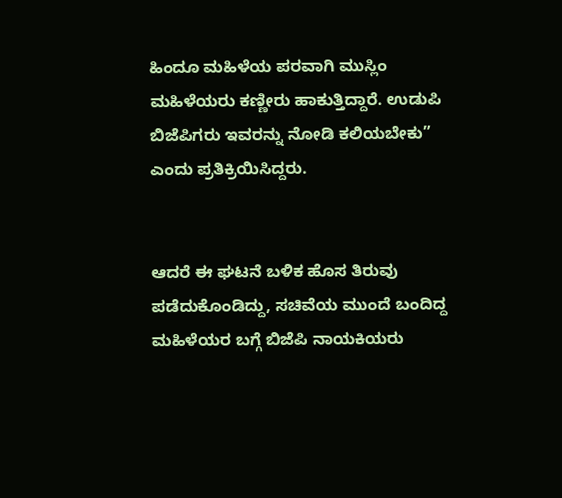ಹಿಂದೂ ಮಹಿಳೆಯ ಪರವಾಗಿ ಮುಸ್ಲಿಂ ಮಹಿಳೆಯರು ಕಣ್ಣೀರು ಹಾಕುತ್ತಿದ್ದಾರೆ. ಉಡುಪಿ ಬಿಜೆಪಿಗರು ಇವರನ್ನು ನೋಡಿ ಕಲಿಯಬೇಕು” ಎಂದು ಪ್ರತಿಕ್ರಿಯಿಸಿದ್ದರು.


ಆದರೆ ಈ ಘಟನೆ ಬಳಿಕ ಹೊಸ ತಿರುವು ಪಡೆದುಕೊಂಡಿದ್ದು, ಸಚಿವೆಯ ಮುಂದೆ ಬಂದಿದ್ದ ಮಹಿಳೆಯರ ಬಗ್ಗೆ ಬಿಜೆಪಿ ನಾಯಕಿಯರು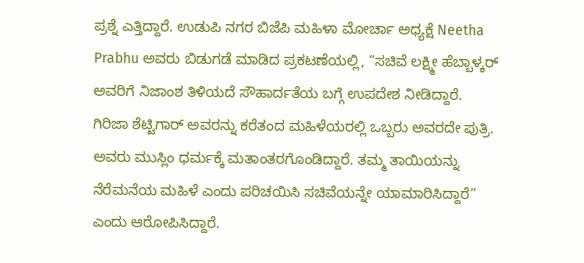ಪ್ರಶ್ನೆ ಎತ್ತಿದ್ದಾರೆ. ಉಡುಪಿ ನಗರ ಬಿಜೆಪಿ ಮಹಿಳಾ ಮೋರ್ಚಾ ಅಧ್ಯಕ್ಷೆ Neetha Prabhu ಅವರು ಬಿಡುಗಡೆ ಮಾಡಿದ ಪ್ರಕಟಣೆಯಲ್ಲಿ, “ಸಚಿವೆ ಲಕ್ಷ್ಮೀ ಹೆಬ್ಬಾಳ್ಕರ್ ಅವರಿಗೆ ನಿಜಾಂಶ ತಿಳಿಯದೆ ಸೌಹಾರ್ದತೆಯ ಬಗ್ಗೆ ಉಪದೇಶ ನೀಡಿದ್ದಾರೆ. ಗಿರಿಜಾ ಶೆಟ್ಟಿಗಾರ್ ಅವರನ್ನು ಕರೆತಂದ ಮಹಿಳೆಯರಲ್ಲಿ ಒಬ್ಬರು ಅವರದೇ ಪುತ್ರಿ. ಅವರು ಮುಸ್ಲಿಂ ಧರ್ಮಕ್ಕೆ ಮತಾಂತರಗೊಂಡಿದ್ದಾರೆ. ತಮ್ಮ ತಾಯಿಯನ್ನು ನೆರೆಮನೆಯ ಮಹಿಳೆ ಎಂದು ಪರಿಚಯಿಸಿ ಸಚಿವೆಯನ್ನೇ ಯಾಮಾರಿಸಿದ್ದಾರೆ” ಎಂದು ಆರೋಪಿಸಿದ್ದಾರೆ.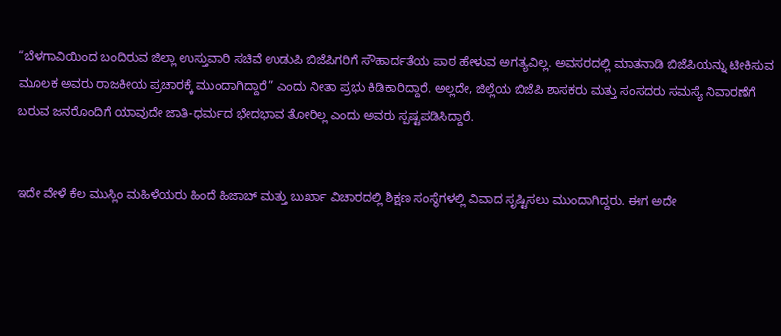“ಬೆಳಗಾವಿಯಿಂದ ಬಂದಿರುವ ಜಿಲ್ಲಾ ಉಸ್ತುವಾರಿ ಸಚಿವೆ ಉಡುಪಿ ಬಿಜೆಪಿಗರಿಗೆ ಸೌಹಾರ್ದತೆಯ ಪಾಠ ಹೇಳುವ ಅಗತ್ಯವಿಲ್ಲ. ಅವಸರದಲ್ಲಿ ಮಾತನಾಡಿ ಬಿಜೆಪಿಯನ್ನು ಟೀಕಿಸುವ ಮೂಲಕ ಅವರು ರಾಜಕೀಯ ಪ್ರಚಾರಕ್ಕೆ ಮುಂದಾಗಿದ್ದಾರೆ” ಎಂದು ನೀತಾ ಪ್ರಭು ಕಿಡಿಕಾರಿದ್ದಾರೆ. ಅಲ್ಲದೇ, ಜಿಲ್ಲೆಯ ಬಿಜೆಪಿ ಶಾಸಕರು ಮತ್ತು ಸಂಸದರು ಸಮಸ್ಯೆ ನಿವಾರಣೆಗೆ ಬರುವ ಜನರೊಂದಿಗೆ ಯಾವುದೇ ಜಾತಿ-ಧರ್ಮದ ಭೇದಭಾವ ತೋರಿಲ್ಲ ಎಂದು ಅವರು ಸ್ಪಷ್ಟಪಡಿಸಿದ್ದಾರೆ.


ಇದೇ ವೇಳೆ ಕೆಲ ಮುಸ್ಲಿಂ ಮಹಿಳೆಯರು ಹಿಂದೆ ಹಿಜಾಬ್ ಮತ್ತು ಬುರ್ಖಾ ವಿಚಾರದಲ್ಲಿ ಶಿಕ್ಷಣ ಸಂಸ್ಥೆಗಳಲ್ಲಿ ವಿವಾದ ಸೃಷ್ಟಿಸಲು ಮುಂದಾಗಿದ್ದರು. ಈಗ ಅದೇ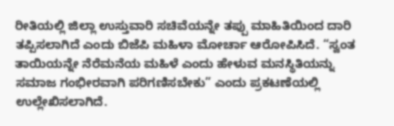ರೀತಿಯಲ್ಲಿ ಜಿಲ್ಲಾ ಉಸ್ತುವಾರಿ ಸಚಿವೆಯನ್ನೇ ತಪ್ಪು ಮಾಹಿತಿಯಿಂದ ದಾರಿ ತಪ್ಪಿಸಲಾಗಿದೆ ಎಂದು ಬಿಜೆಪಿ ಮಹಿಳಾ ಮೋರ್ಚಾ ಆರೋಪಿಸಿದೆ. “ಸ್ವಂತ ತಾಯಿಯನ್ನೇ ನೆರೆಮನೆಯ ಮಹಿಳೆ ಎಂದು ಹೇಳುವ ಮನಸ್ಥಿತಿಯನ್ನು ಸಮಾಜ ಗಂಭೀರವಾಗಿ ಪರಿಗಣಿಸಬೇಕು” ಎಂದು ಪ್ರಕಟಣೆಯಲ್ಲಿ ಉಲ್ಲೇಖಿಸಲಾಗಿದೆ.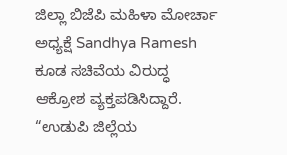ಜಿಲ್ಲಾ ಬಿಜೆಪಿ ಮಹಿಳಾ ಮೋರ್ಚಾ ಅಧ್ಯಕ್ಷೆ Sandhya Ramesh ಕೂಡ ಸಚಿವೆಯ ವಿರುದ್ಧ ಆಕ್ರೋಶ ವ್ಯಕ್ತಪಡಿಸಿದ್ದಾರೆ. “ಉಡುಪಿ ಜಿಲ್ಲೆಯ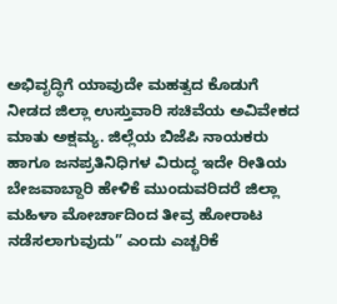ಅಭಿವೃದ್ಧಿಗೆ ಯಾವುದೇ ಮಹತ್ವದ ಕೊಡುಗೆ ನೀಡದ ಜಿಲ್ಲಾ ಉಸ್ತುವಾರಿ ಸಚಿವೆಯ ಅವಿವೇಕದ ಮಾತು ಅಕ್ಷಮ್ಯ. ಜಿಲ್ಲೆಯ ಬಿಜೆಪಿ ನಾಯಕರು ಹಾಗೂ ಜನಪ್ರತಿನಿಧಿಗಳ ವಿರುದ್ಧ ಇದೇ ರೀತಿಯ ಬೇಜವಾಬ್ದಾರಿ ಹೇಳಿಕೆ ಮುಂದುವರಿದರೆ ಜಿಲ್ಲಾ ಮಹಿಳಾ ಮೋರ್ಚಾದಿಂದ ತೀವ್ರ ಹೋರಾಟ ನಡೆಸಲಾಗುವುದು” ಎಂದು ಎಚ್ಚರಿಕೆ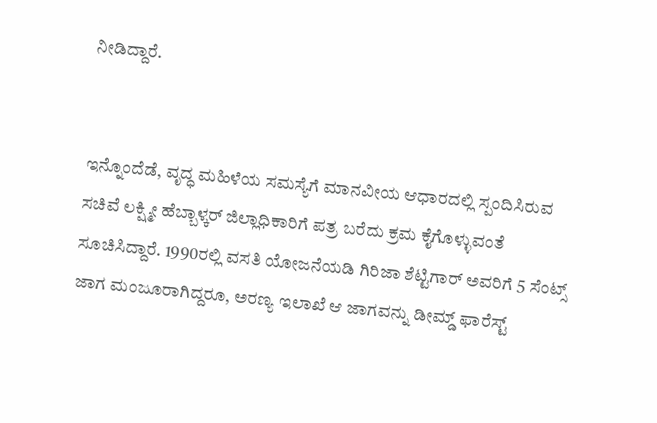ನೀಡಿದ್ದಾರೆ.


ಇನ್ನೊಂದೆಡೆ, ವೃದ್ಧ ಮಹಿಳೆಯ ಸಮಸ್ಯೆಗೆ ಮಾನವೀಯ ಆಧಾರದಲ್ಲಿ ಸ್ಪಂದಿಸಿರುವ ಸಚಿವೆ ಲಕ್ಷ್ಮೀ ಹೆಬ್ಬಾಳ್ಕರ್ ಜಿಲ್ಲಾಧಿಕಾರಿಗೆ ಪತ್ರ ಬರೆದು ಕ್ರಮ ಕೈಗೊಳ್ಳುವಂತೆ ಸೂಚಿಸಿದ್ದಾರೆ. 1990ರಲ್ಲಿ ವಸತಿ ಯೋಜನೆಯಡಿ ಗಿರಿಜಾ ಶೆಟ್ಟಿಗಾರ್ ಅವರಿಗೆ 5 ಸೆಂಟ್ಸ್ ಜಾಗ ಮಂಜೂರಾಗಿದ್ದರೂ, ಅರಣ್ಯ ಇಲಾಖೆ ಆ ಜಾಗವನ್ನು ಡೀಮ್ಡ್ ಫಾರೆಸ್ಟ್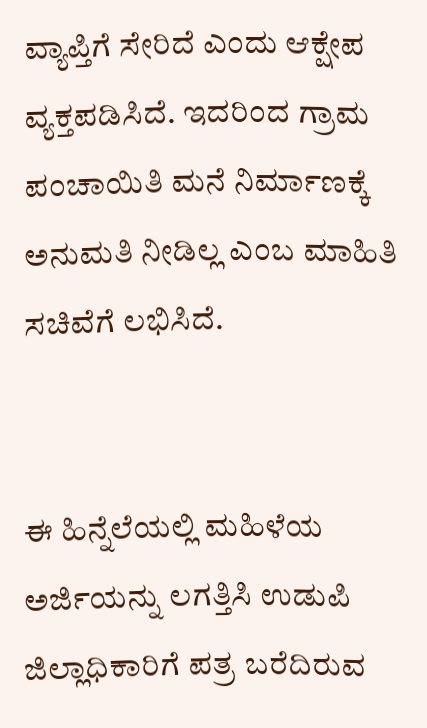ವ್ಯಾಪ್ತಿಗೆ ಸೇರಿದೆ ಎಂದು ಆಕ್ಷೇಪ ವ್ಯಕ್ತಪಡಿಸಿದೆ. ಇದರಿಂದ ಗ್ರಾಮ ಪಂಚಾಯಿತಿ ಮನೆ ನಿರ್ಮಾಣಕ್ಕೆ ಅನುಮತಿ ನೀಡಿಲ್ಲ ಎಂಬ ಮಾಹಿತಿ ಸಚಿವೆಗೆ ಲಭಿಸಿದೆ.


ಈ ಹಿನ್ನೆಲೆಯಲ್ಲಿ ಮಹಿಳೆಯ ಅರ್ಜಿಯನ್ನು ಲಗತ್ತಿಸಿ ಉಡುಪಿ ಜಿಲ್ಲಾಧಿಕಾರಿಗೆ ಪತ್ರ ಬರೆದಿರುವ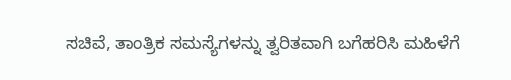ಸಚಿವೆ, ತಾಂತ್ರಿಕ ಸಮಸ್ಯೆಗಳನ್ನು ತ್ವರಿತವಾಗಿ ಬಗೆಹರಿಸಿ ಮಹಿಳೆಗೆ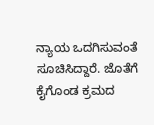ನ್ಯಾಯ ಒದಗಿಸುವಂತೆ ಸೂಚಿಸಿದ್ದಾರೆ. ಜೊತೆಗೆ ಕೈಗೊಂಡ ಕ್ರಮದ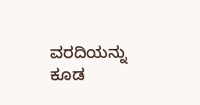ವರದಿಯನ್ನು ಕೂಡ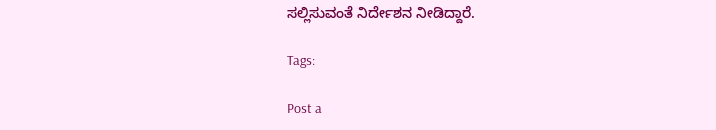ಸಲ್ಲಿಸುವಂತೆ ನಿರ್ದೇಶನ ನೀಡಿದ್ದಾರೆ.

Tags:

Post a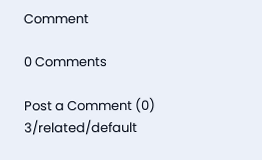Comment

0 Comments

Post a Comment (0)
3/related/default